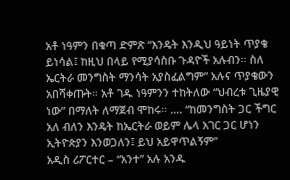አቶ ነዓምን በቁጣ ድምጽ “እንዴት እንዲህ ዓይነት ጥያቄ ይነሳል፤ ከዚህ በላይ የሚያሳስቡ ጉዳዮች አሉብን። ስለ ኤርትራ መንግስት ማንሳት አያስፈልግም” አሉና ጥያቄውን አበሻቀጡት። አቶ ገዱ ነዓምንን ተከትለው “ህብረቱ ጊዜያዊ ነው” በማለት ለማጀብ ሞከሩ። …. “ከመንግስት ጋር ችግር አለ ብለን እንዴት ከኤርትራ ወይም ሌላ አገር ጋር ሆነን ኢትዮጵያን እንወጋለን፤ ይህ አይዋጥልኝም”
አዲስ ሪፖርተር – “አንተ” አሉ አንዱ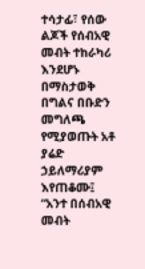ተሳታፊ፣ የሰው ልጆች የሰብአዊ መብት ተከራካሪ እንደሆኑ በማስታወቅ በግልና በቡድን መግለጫ የሚያወጡት አቶ ያሬድ ኃይለማሪያም እየጠቆሙ፤ “አንተ በሰብአዊ መብት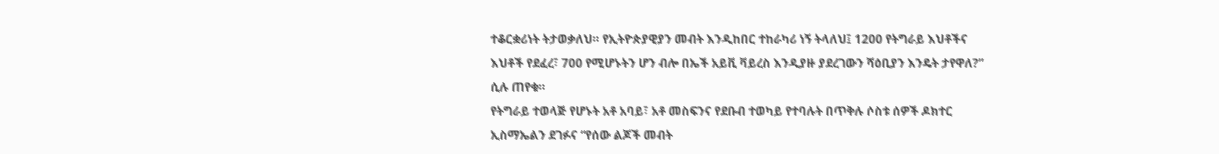ተቆርቋሪነት ትታወቃለህ። የኢትዮጵያዊያን መብት እንዲከበር ተከራካሪ ነኝ ትላለህ፤ 1200 የትግራይ እህቶችና እህቶች የደፈረ፣ 700 የሚሆኑትን ሆን ብሎ በኤች አይቪ ቫይረስ እንዲያዙ ያደረገውን ሻዕቢያን እንዴት ታየዋለ?” ሲሉ ጠየቁ።
የትግራይ ተወላጅ የሆኑት አቶ አባይ፣ አቶ መስፍንና የደቡብ ተወካይ የተባሉት በጥቅሉ ሶስቱ ሰዎች ዶክተር ኢስማኤልን ደገፉና “የሰው ልጆች መብት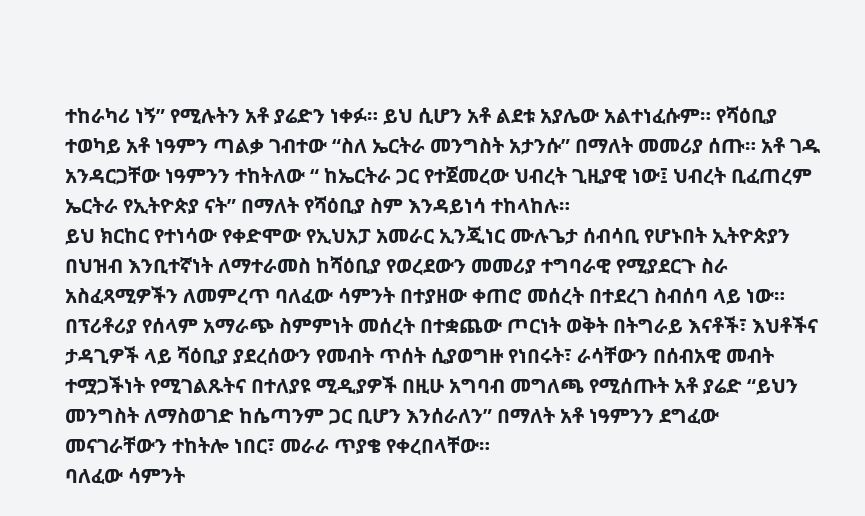ተከራካሪ ነኝ” የሚሉትን አቶ ያሬድን ነቀፉ። ይህ ሲሆን አቶ ልደቱ አያሌው አልተነፈሱም። የሻዕቢያ ተወካይ አቶ ነዓምን ጣልቃ ገብተው “ስለ ኤርትራ መንግስት አታንሱ” በማለት መመሪያ ሰጡ። አቶ ገዱ አንዳርጋቸው ነዓምንን ተከትለው “ ከኤርትራ ጋር የተጀመረው ህብረት ጊዚያዊ ነው፤ ህብረት ቢፈጠረም ኤርትራ የኢትዮጵያ ናት” በማለት የሻዕቢያ ስም እንዳይነሳ ተከላከሉ።
ይህ ክርከር የተነሳው የቀድሞው የኢህአፓ አመራር ኢንጂነር ሙሉጌታ ሰብሳቢ የሆኑበት ኢትዮጵያን በህዝብ እንቢተኛነት ለማተራመስ ከሻዕቢያ የወረደውን መመሪያ ተግባራዊ የሚያደርጉ ስራ አስፈጻሚዎችን ለመምረጥ ባለፈው ሳምንት በተያዘው ቀጠሮ መሰረት በተደረገ ስብሰባ ላይ ነው።
በፕሪቶሪያ የሰላም አማራጭ ስምምነት መሰረት በተቋጨው ጦርነት ወቅት በትግራይ እናቶች፣ እህቶችና ታዳጊዎች ላይ ሻዕቢያ ያደረሰውን የመብት ጥሰት ሲያወግዙ የነበሩት፣ ራሳቸውን በሰብአዊ መብት ተሟጋችነት የሚገልጹትና በተለያዩ ሚዲያዎች በዚሁ አግባብ መግለጫ የሚሰጡት አቶ ያሬድ “ይህን መንግስት ለማስወገድ ከሴጣንም ጋር ቢሆን እንሰራለን” በማለት አቶ ነዓምንን ደግፈው መናገራቸውን ተከትሎ ነበር፣ መራራ ጥያቄ የቀረበላቸው።
ባለፈው ሳምንት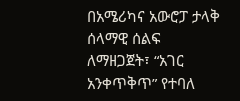በአሜሪካና አውሮፓ ታላቅ ሰላማዊ ሰልፍ ለማዘጋጀት፣ “አገር አንቀጥቅጥ” የተባለ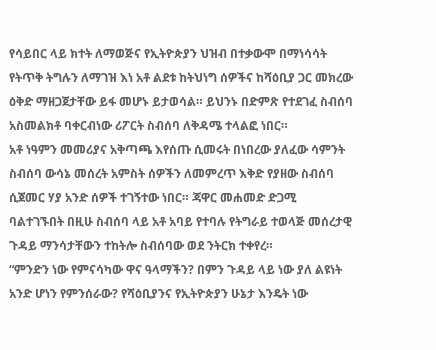የሳይበር ላይ ክተት ለማወጅና የኢትዮጵያን ህዝብ በተቃውሞ በማነሳሳት የትጥቅ ትግሉን ለማገዝ እነ አቶ ልደቱ ከትህነግ ሰዎችና ከሻዕቢያ ጋር መክረው ዕቅድ ማዘጋጀታቸው ይፋ መሆኑ ይታወሳል። ይህንኑ በድምጽ የተደገፈ ስብሰባ አስመልክቶ ባቀርብነው ሪፖርት ስብሰባ ለቅዳሜ ተላልፎ ነበር።
አቶ ነዓምን መመሪያና አቅጣጫ እየሰጡ ሲመሩት በነበረው ያለፈው ሳምንት ስብሰባ ውሳኔ መሰረት አምስት ሰዎችን ለመምረጥ እቅድ የያዘው ስብሰባ ሲጀመር ሃያ አንድ ሰዎች ተገኝተው ነበር። ጃዋር መሐመድ ድጋሚ ባልተገኙበት በዚሁ ስብሰባ ላይ አቶ አባይ የተባሉ የትግራይ ተወላጅ መሰረታዊ ጉዳይ ማንሳታቸውን ተከትሎ ስብሰባው ወደ ንትርክ ተቀየረ።
“ምንድን ነው የምናሳካው ዋና ዓላማችን? በምን ጉዳይ ላይ ነው ያለ ልዩነት አንድ ሆነን የምንሰራው? የሻዕቢያንና የኢትዮጵያን ሁኔታ እንዴት ነው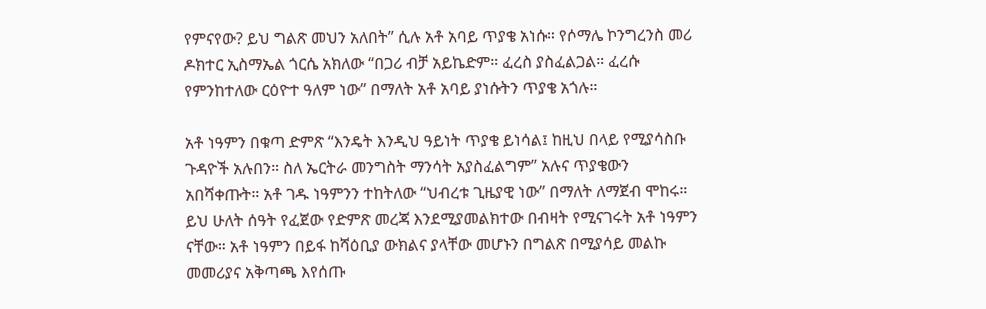የምናየው? ይህ ግልጽ መህን አለበት” ሲሉ አቶ አባይ ጥያቄ አነሱ። የሶማሌ ኮንግረንስ መሪ ዶክተር ኢስማኤል ጎርሴ አክለው “በጋሪ ብቻ አይኬድም። ፈረስ ያስፈልጋል። ፈረሱ የምንከተለው ርዕዮተ ዓለም ነው” በማለት አቶ አባይ ያነሱትን ጥያቄ አጎሉ።

አቶ ነዓምን በቁጣ ድምጽ “እንዴት እንዲህ ዓይነት ጥያቄ ይነሳል፤ ከዚህ በላይ የሚያሳስቡ ጉዳዮች አሉበን። ስለ ኤርትራ መንግስት ማንሳት አያስፈልግም” አሉና ጥያቄውን አበሻቀጡት። አቶ ገዱ ነዓምንን ተከትለው “ህብረቱ ጊዜያዊ ነው” በማለት ለማጀብ ሞከሩ።
ይህ ሁለት ሰዓት የፈጀው የድምጽ መረጃ እንደሚያመልክተው በብዛት የሚናገሩት አቶ ነዓምን ናቸው። አቶ ነዓምን በይፋ ከሻዕቢያ ውክልና ያላቸው መሆኑን በግልጽ በሚያሳይ መልኩ መመሪያና አቅጣጫ እየሰጡ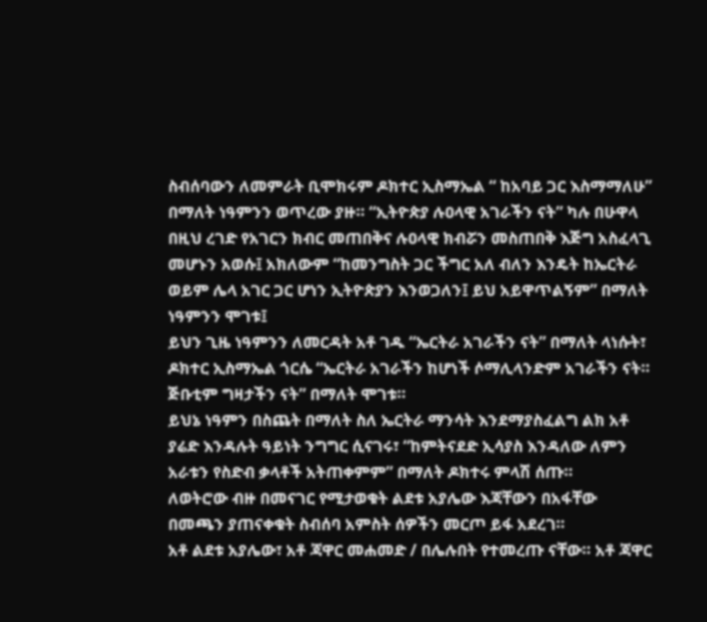ስብሰባውን ለመምራት ቢሞክሩም ዶክተር ኢስማኤል “ ከአባይ ጋር እስማማለሁ” በማለት ነዓምንን ወጥረው ያዙ። “ኢትዮጵያ ሉዐላዊ አገራችን ናት” ካሉ በሁዋላ በዚህ ረገድ የአገርን ክብር መጠበቅና ሉዐላዊ ክብሯን መስጠበቅ እጅግ አስፈላጊ መሆኑን አወሱ፤ አክለውም “ከመንግስት ጋር ችግር አለ ብለን እንዴት ከኤርትራ ወይም ሌላ አገር ጋር ሆነን ኢትዮጵያን እንወጋለን፤ ይህ አይዋጥልኝም” በማለት ነዓምንን ሞገቱ፤
ይህን ጊዜ ነዓምንን ለመርዳት አቶ ገዱ “ኤርትራ አገራችን ናት” በማለት ላነሱት፣ ዶክተር ኢስማኤል ጎርሴ “ኤርትራ አገራችን ከሆነች ሶማሊላንድም አገራችን ናት። ጅቡቲም ግዛታችን ናት” በማለት ሞገቱ።
ይህኔ ነዓምን በስጨት በማለት ስለ ኤርትራ ማንሳት እንደማያስፈልግ ልክ አቶ ያሬድ እንዳሉት ዓይነት ንግግር ሲናገሩ፣ “ከምትናደድ ኢሳያስ እንዳለው ለምን አራቱን የስድብ ቃላቶች አትጠቀምም” በማለት ዶክተሩ ምላሽ ሰጡ።
ለወትሮው ብዙ በመናገር የሚታወቁት ልደቱ አያሌው እጃቸውን በአፋቸው በመጫን ያጠናቀቁት ስብሰባ አምስት ሰዎችን መርጦ ይፋ አደረገ።
አቶ ልደቱ አያሌው፣ አቶ ጃዋር መሐመድ / በሌሉበት የተመረጡ ናቸው። አቶ ጃዋር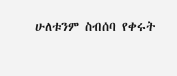ሁለቱንም ስብሰባ የቀሩት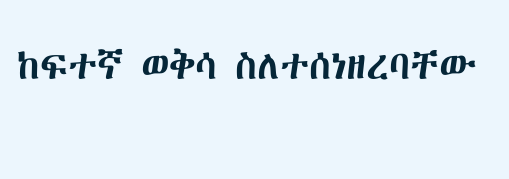ከፍተኛ ወቅሳ ስለተሰነዘረባቸው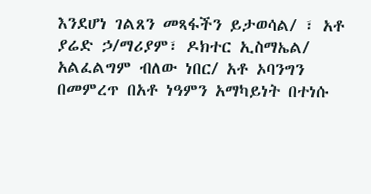እንደሆነ ገልጸን መጻፋችን ይታወሳል/ ፣ አቶ ያሬድ ኃ/ማሪያም፣ ዶክተር ኢስማኤል/ አልፈልግም ብለው ነበር/ አቶ ኦባንግን በመምረጥ በአቶ ነዓምን አማካይነት በተነሱ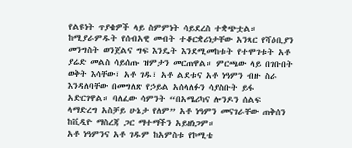የልዩነት ጥያቄዎች ላይ ስምምነት ሳይደረስ ተቋጭቷል።
ከሚያራምዱት የሰብአዊ መብት ተቆርቋሪነታቸው አንጻር የሻዕቢያን መንግስት ወንጀልና ግፍ እንዴት እንደሚመከቱት የተሞገቱት አቶ ያሬድ መልስ ሳይሰጡ ዝምታን መርጠዋል። ምርጫው ላይ በገቡበት ወቅት እሳቸው፣ አቶ ገዱ፣ አቶ ልደቱና አቶ ነዓምን ብዙ ስራ እንዳለባቸው በመግለጽ የኃይል አሰላለፉን ሳያስቡት ይፋ አድርገዋል። ባለፈው ሳምንት “በአሜሪካና ሎንዶን ሰልፍ ላማድረግ አስቻይ ሁኔታ የለም” አቶ ነዓምን መናገራቸው ጠቅሰን ከቪዲዮ ማስረጃ ጋር ማተማችን አይዘነጋም።
አቶ ነዓምንና አቶ ገዱም ከአምስቱ የኮሚቴ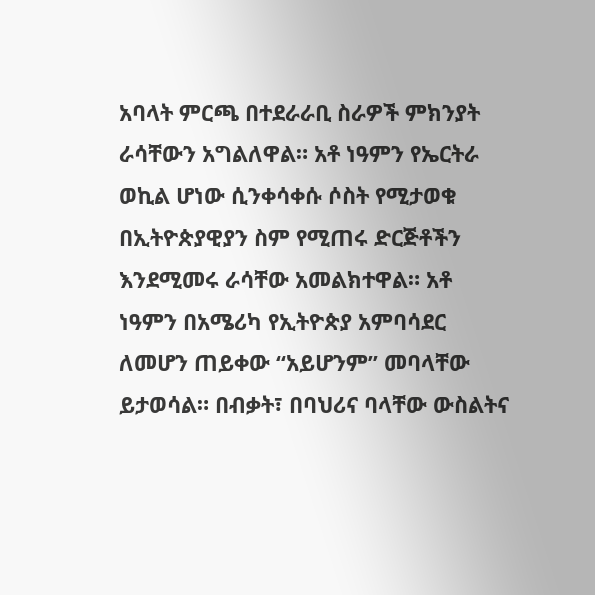አባላት ምርጫ በተደራራቢ ስራዎች ምክንያት ራሳቸውን አግልለዋል። አቶ ነዓምን የኤርትራ ወኪል ሆነው ሲንቀሳቀሱ ሶስት የሚታወቁ በኢትዮጵያዊያን ስም የሚጠሩ ድርጅቶችን እንደሚመሩ ራሳቸው አመልክተዋል። አቶ ነዓምን በአሜሪካ የኢትዮጵያ አምባሳደር ለመሆን ጠይቀው “አይሆንም” መባላቸው ይታወሳል። በብቃት፣ በባህሪና ባላቸው ውስልትና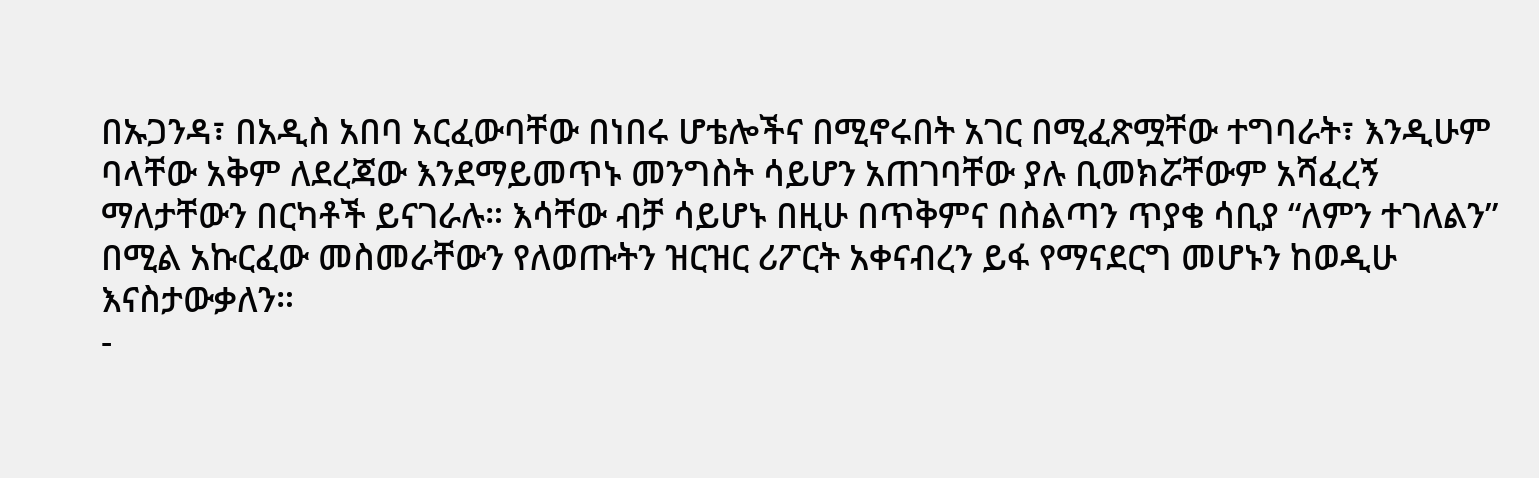በኡጋንዳ፣ በአዲስ አበባ አርፈውባቸው በነበሩ ሆቴሎችና በሚኖሩበት አገር በሚፈጽሟቸው ተግባራት፣ እንዲሁም ባላቸው አቅም ለደረጃው እንደማይመጥኑ መንግስት ሳይሆን አጠገባቸው ያሉ ቢመክሯቸውም አሻፈረኝ ማለታቸውን በርካቶች ይናገራሉ። እሳቸው ብቻ ሳይሆኑ በዚሁ በጥቅምና በስልጣን ጥያቄ ሳቢያ “ለምን ተገለልን” በሚል አኩርፈው መስመራቸውን የለወጡትን ዝርዝር ሪፖርት አቀናብረን ይፋ የማናደርግ መሆኑን ከወዲሁ እናስታውቃለን።
-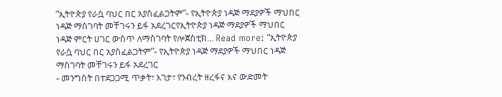“ኢትዮጵያ የራሷ ባህር በር አያስፈልጋትም”- የኢትዮጵያ ነዳጅ ማደያዎች ማህበር ነዳጅ ማስገባት መቸገሩን ይፋ አደረገርየኢትዮጵያ ነዳጅ ማደያዎች ማህበር ነዳጅ ምርት ሀገር ውስጥ ለማስገባት የሎጀስቲክ… Read more: “ኢትዮጵያ የራሷ ባህር በር አያስፈልጋትም”- የኢትዮጵያ ነዳጅ ማደያዎች ማህበር ነዳጅ ማስገባት መቸገሩን ይፋ አደረገር
- መንግስት በተደጋጋሚ ጥቃት፣ እገታ፣ የንብረት ዘረፋና እና ውድመት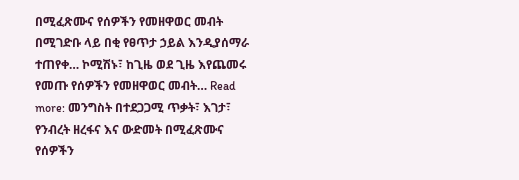በሚፈጽሙና የሰዎችን የመዘዋወር መብት በሚገድቡ ላይ በቂ የፀጥታ ኃይል እንዲያሰማራ ተጠየቀ… ኮሚሽኑ፣ ከጊዜ ወደ ጊዜ እየጨመሩ የመጡ የሰዎችን የመዘዋወር መብት… Read more: መንግስት በተደጋጋሚ ጥቃት፣ እገታ፣ የንብረት ዘረፋና እና ውድመት በሚፈጽሙና የሰዎችን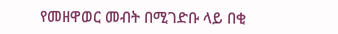የመዘዋወር መብት በሚገድቡ ላይ በቂ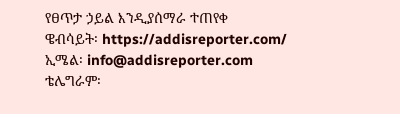የፀጥታ ኃይል እንዲያሰማራ ተጠየቀ
ዌብሳይት፡ https://addisreporter.com/
ኢሜል፡ info@addisreporter.com
ቴሌግራም፡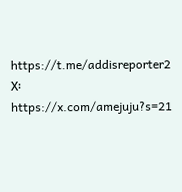https://t.me/addisreporter2
X፡ https://x.com/amejuju?s=21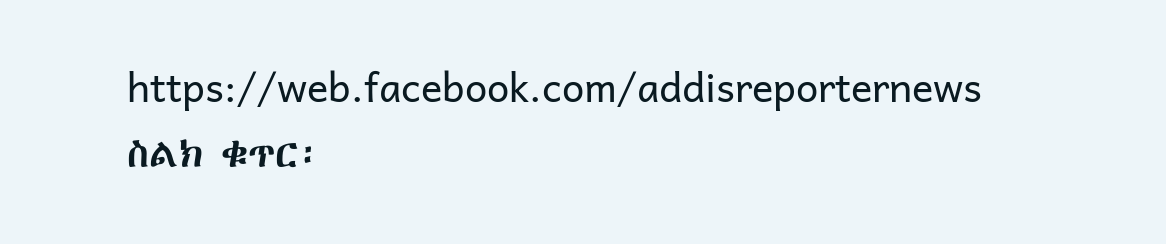https://web.facebook.com/addisreporternews
ስልክ ቁጥር፡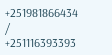+251981866434 / +251116393393